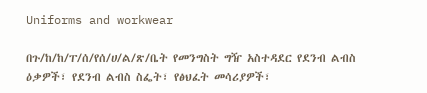Uniforms and workwear

በጉ/ከ/ከ/ፐ/ሰ/የሰ/ሀ/ል/ጽ/ቤት የመንግስት ግዥ አስተዳደር የደንብ ልብስ ዕቃዎች፣ የደንብ ልብስ ስፌት፣ የፅህፈት መሳሪያዎች፣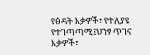የፅዳት እቃዎች፣ የተለያዩ የተገጣጣሚ፤ህንፃ ጥገና እቃዎች፣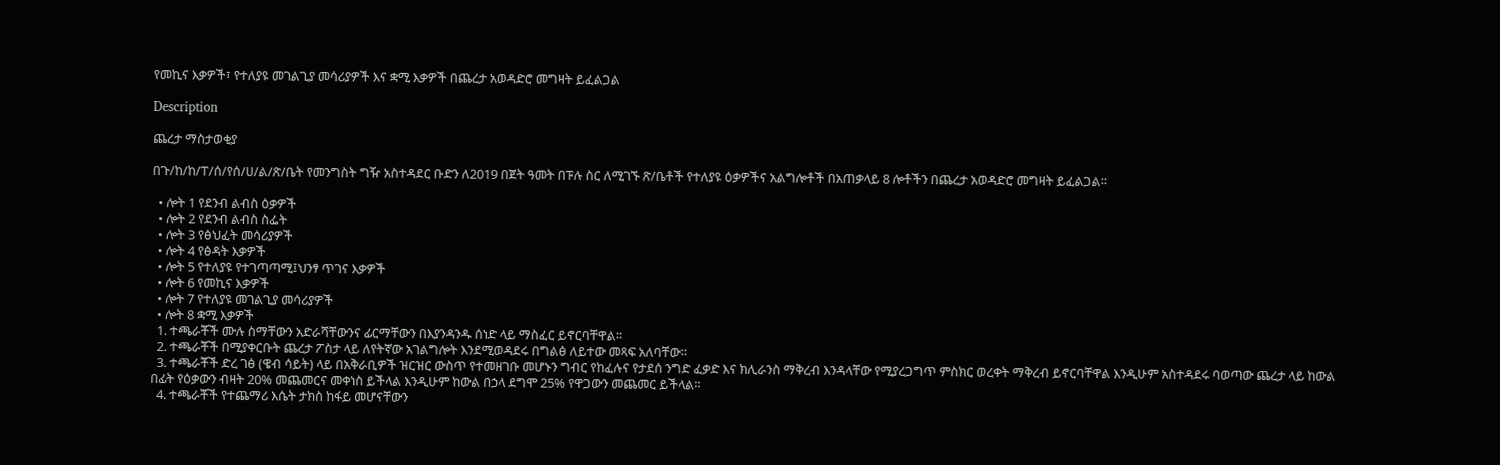የመኪና እቃዎች፣ የተለያዩ መገልጊያ መሳሪያዎች እና ቋሚ እቃዎች በጨረታ አወዳድሮ መግዛት ይፈልጋል

Description

ጨረታ ማስታወቂያ

በጉ/ከ/ከ/ፐ/ሰ/የሰ/ሀ/ል/ጽ/ቤት የመንግስት ግዥ አስተዳደር ቡድን ለ2019 በጀት ዓመት በፑሉ ስር ለሚገኙ ጽ/ቤቶች የተለያዩ ዕቃዎችና አልግሎቶች በአጠቃላይ 8 ሎቶችን በጨረታ አወዳድሮ መግዛት ይፈልጋል።

  • ሎት 1 የደንብ ልብስ ዕቃዎች
  • ሎት 2 የደንብ ልብስ ስፌት
  • ሎት 3 የፅህፈት መሳሪያዎች
  • ሎት 4 የፅዳት እቃዎች
  • ሎት 5 የተለያዩ የተገጣጣሚ፤ህንፃ ጥገና እቃዎች
  • ሎት 6 የመኪና እቃዎች
  • ሎት 7 የተለያዩ መገልጊያ መሳሪያዎች
  • ሎት 8 ቋሚ እቃዎች
  1. ተጫራቾች ሙሉ ስማቸውን አድራሻቸውንና ፊርማቸውን በእያንዳንዱ ሰነድ ላይ ማስፈር ይኖርባቸዋል።
  2. ተጫራቾች በሚያቀርቡት ጨረታ ፖስታ ላይ ለየትኛው አገልግሎት እንደሚወዳደሩ በግልፅ ለይተው መጻፍ አለባቸው።
  3. ተጫራቾች ድረ ገፅ (ዌብ ሳይት) ላይ በአቅራቢዎች ዝርዝር ውስጥ የተመዘገቡ መሆኑን ግብር የከፈሉና የታደሰ ንግድ ፈቃድ እና ክሊራንስ ማቅረብ እንዳላቸው የሚያረጋግጥ ምስክር ወረቀት ማቅረብ ይኖርባቸዋል እንዲሁም አስተዳደሩ ባወጣው ጨረታ ላይ ከውል በፊት የዕቃውን ብዛት 20% መጨመርና መቀነስ ይችላል እንዲሁም ከውል በኃላ ደግሞ 25% የዋጋውን መጨመር ይችላል።
  4. ተጫራቾች የተጨማሪ እሴት ታክስ ከፋይ መሆናቸውን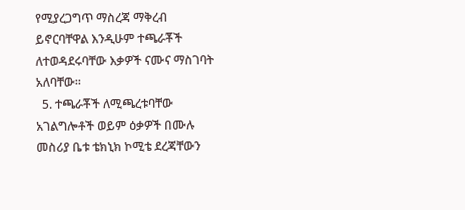የሚያረጋግጥ ማስረጃ ማቅረብ ይኖርባቸዋል እንዲሁም ተጫራቾች ለተወዳደሩባቸው እቃዎች ናሙና ማስገባት አለባቸው።
  5. ተጫራቾች ለሚጫረቱባቸው አገልግሎቶች ወይም ዕቃዎች በሙሉ መስሪያ ቤቱ ቴክኒክ ኮሚቴ ደረጃቸውን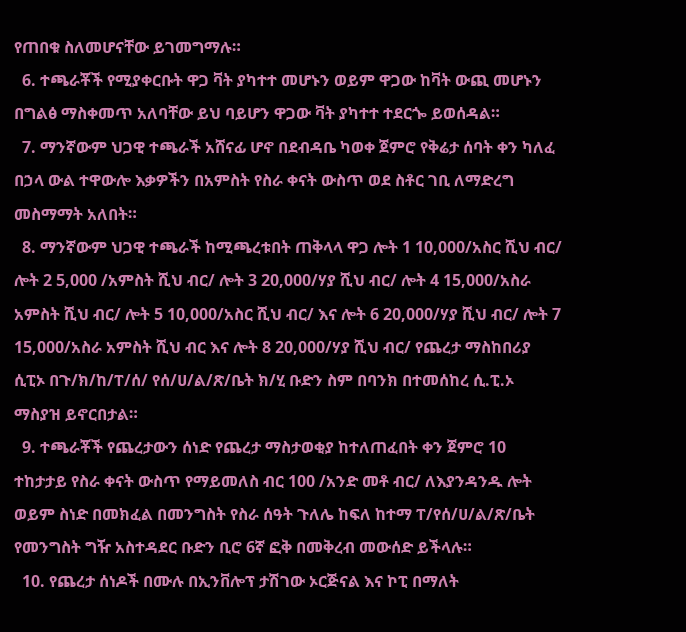የጠበቁ ስለመሆናቸው ይገመግማሉ።
  6. ተጫራቾች የሚያቀርቡት ዋጋ ቫት ያካተተ መሆኑን ወይም ዋጋው ከቫት ውጪ መሆኑን በግልፅ ማስቀመጥ አለባቸው ይህ ባይሆን ዋጋው ቫት ያካተተ ተደርጐ ይወሰዳል።
  7. ማንኛውም ህጋዊ ተጫራች አሸናፊ ሆኖ በደብዳቤ ካወቀ ጀምሮ የቅሬታ ሰባት ቀን ካለፈ በኃላ ውል ተዋውሎ እቃዎችን በአምስት የስራ ቀናት ውስጥ ወደ ስቶር ገቢ ለማድረግ መስማማት አለበት።
  8. ማንኛውም ህጋዊ ተጫራች ከሚጫረቱበት ጠቅላላ ዋጋ ሎት 1 10,000/አስር ሺህ ብር/ ሎት 2 5,000 /አምስት ሺህ ብር/ ሎት 3 20,000/ሃያ ሺህ ብር/ ሎት 4 15,000/አስራ አምስት ሺህ ብር/ ሎት 5 10,000/አስር ሺህ ብር/ እና ሎት 6 20,000/ሃያ ሺህ ብር/ ሎት 7 15,000/አስራ አምስት ሺህ ብር እና ሎት 8 20,000/ሃያ ሺህ ብር/ የጨረታ ማስከበሪያ ሲፒኦ በጉ/ክ/ከ/ፐ/ሰ/ የሰ/ሀ/ል/ጽ/ቤት ክ/ሂ ቡድን ስም በባንክ በተመሰከረ ሲ.ፒ.ኦ ማስያዝ ይኖርበታል።
  9. ተጫራቾች የጨረታውን ሰነድ የጨረታ ማስታወቂያ ከተለጠፈበት ቀን ጀምሮ 10 ተከታታይ የስራ ቀናት ውስጥ የማይመለስ ብር 100 /አንድ መቶ ብር/ ለእያንዳንዱ ሎት ወይም ስነድ በመክፈል በመንግስት የስራ ሰዓት ጉለሌ ከፍለ ከተማ ፐ/የሰ/ሀ/ል/ጽ/ቤት የመንግስት ግዥ አስተዳደር ቡድን ቢሮ 6ኛ ፎቅ በመቅረብ መውሰድ ይችላሉ።
  10. የጨረታ ሰነዶች በሙሉ በኢንቨሎፕ ታሽገው ኦርጅናል እና ኮፒ በማለት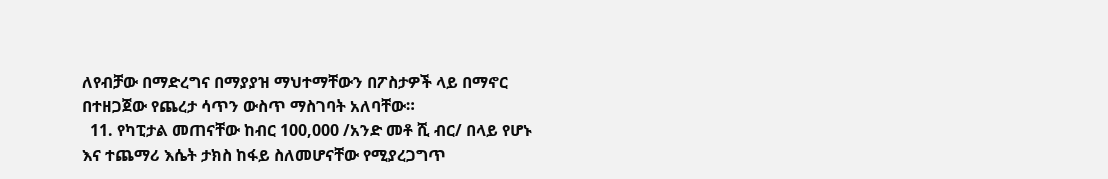ለየብቻው በማድረግና በማያያዝ ማህተማቸውን በፖስታዎች ላይ በማኖር በተዘጋጀው የጨረታ ሳጥን ውስጥ ማስገባት አለባቸው።
  11. የካፒታል መጠናቸው ከብር 100,000 /አንድ መቶ ሺ ብር/ በላይ የሆኑ እና ተጨማሪ እሴት ታክስ ከፋይ ስለመሆናቸው የሚያረጋግጥ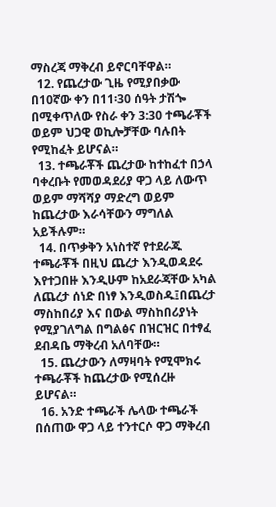ማስረጃ ማቅረብ ይኖርባቸዋል።
  12. የጨረታው ጊዜ የሚያበቃው በ10ኛው ቀን በ11፡30 ሰዓት ታሽጐ በሚቀጥለው የስራ ቀን 3:30 ተጫራቾች ወይም ህጋዊ ወኪሎቻቸው ባሉበት የሚከፈት ይሆናል።
  13. ተጫራቾች ጨረታው ከተከፈተ በኃላ ባቀረቡት የመወዳደሪያ ዋጋ ላይ ለውጥ ወይም ማሻሻያ ማድረግ ወይም ከጨረታው እራሳቸውን ማግለል አይችሉም።
  14. በጥቃቅን አነስተኛ የተደራጁ ተጫራቾች በዚህ ጨረታ እንዲወዳደሩ እየተጋበዙ እንዲሁም ከአደራጃቸው አካል ለጨረታ ሰነድ በነፃ እንዲወስዱ፤በጨረታ ማስከበሪያ እና በውል ማስከበሪያነት የሚያገለግል በግልፅና በዝርዝር በተፃፈ ደብዳቤ ማቅረብ አለባቸው።
  15. ጨረታውን ለማዛባት የሚሞክሩ ተጫራቾች ከጨረታው የሚሰረዙ ይሆናል።
  16. አንድ ተጫራች ሌላው ተጫራች በሰጠው ዋጋ ላይ ተንተርሶ ዋጋ ማቅረብ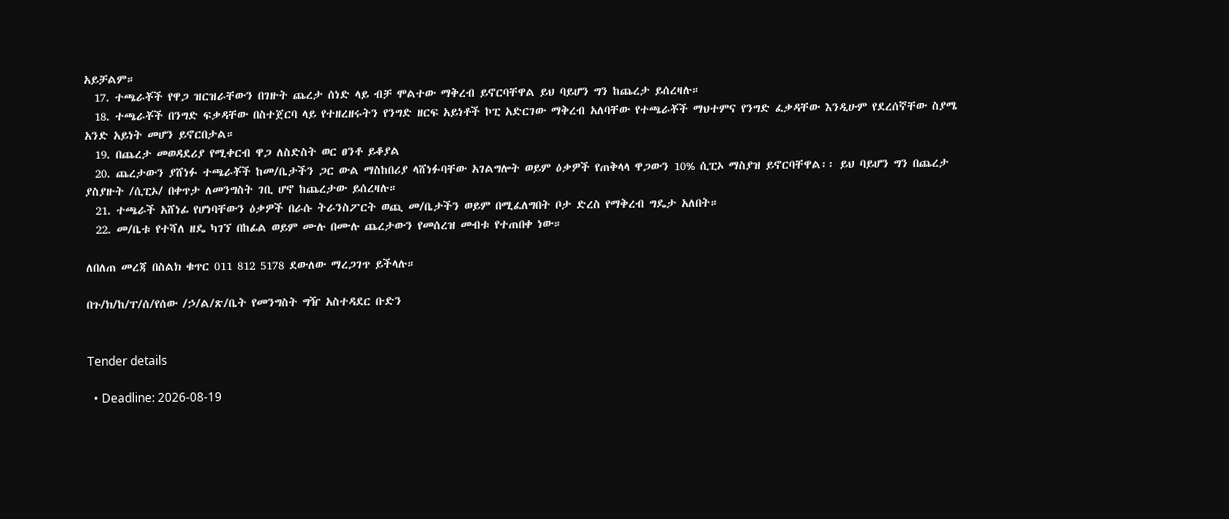አይቻልም።
  17. ተጫራቾች የዋጋ ዝርዝራቸውን በገዙት ጨረታ ሰነድ ላይ ብቻ ሞልተው ማቅረብ ይኖርባቸዋል ይህ ባይሆን ግን ከጨረታ ይሰረዛሉ።
  18. ተጫራቾች በንግድ ፍቃዳቸው በስተጀርባ ላይ የተዘረዘሩትን የንግድ ዘርፍ አይነቶች ኮፒ አድርገው ማቅረብ አለባቸው የተጫራቾች ማህተምና የንግድ ፈቃዳቸው እንዲሁም የደረሰኛቸው ስያሜ አንድ አይነት መሆን ይኖርበታል።
  19. በጨረታ መወዳደሪያ የሚቀርብ ዋጋ ለስድስት ወር ፀንቶ ይቆያል
  20. ጨረታውን ያሸነፉ ተጫራቾች ከመ/ቤታችን ጋር ውል ማስከበሪያ ላሸነፉባቸው አገልግሎት ወይም ዕቃዎች የጠቅላላ ዋጋውን 10% ሲፒኦ ማስያዝ ይኖርባቸዋል፡፡ ይህ ባይሆን ግን በጨረታ ያስያዙት /ሲፒኦ/ በቀጥታ ለመንግስት ገቢ ሆኖ ከጨረታው ይሰረዛሉ።
  21. ተጫራች አሸነፊ የሆነባቸውን ዕቃዎች በራሱ ትራንስፖርት ወጪ መ/ቤታችን ወይም በሚፈለግበት ቦታ ድረስ የማቅረብ ግዴታ አለበት።
  22. መ/ቤቱ የተሻለ ዘዴ ካገኘ በከፊል ወይም ሙሉ በሙሉ ጨረታውን የመሰረዝ መብቱ የተጠበቀ ነው።

ለበለጠ መረጃ በስልክ ቁጥር 011 812 5178 ደውለው ማረጋገጥ ይችላሉ።

በጉ/ክ/ከ/ፐ/ሰ/የሰው /ኃ/ል/ጽ/ቤት የመንግስት ግዥ አስተዳደር ቡድን


Tender details

  • Deadline: 2026-08-19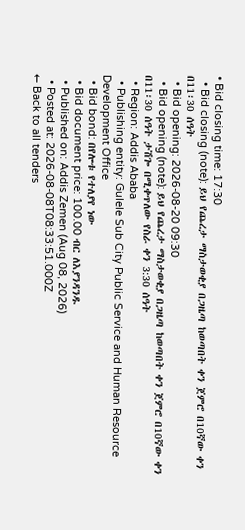• Bid closing time: 17:30
  • Bid closing (note): ይህ የጨረታ ማስታወቂያ በጋዜጣ ከወጣበት ቀን ጀምሮ በ10ኛው ቀን በ11፡30 ሰዓት
  • Bid opening: 2026-08-20 09:30
  • Bid opening (note): ይህ የጨረታ ማስታወቂያ በጋዜጣ ከወጣበት ቀን ጀምሮ በ10ኛው ቀን በ11፡30 ሰዓት ታሽጐ በሚቀጥለው የስራ ቀን 3:30 ሰዓት
  • Region: Addis Ababa
  • Publishing entity: Gulele Sub City Public Service and Human Resource Development Office
  • Bid bond: በየሎቱ የተለያየ ነው
  • Bid document price: 100.00 ብር ለእያንዳንዱ
  • Published on: Addis Zemen (Aug 08, 2026)
  • Posted at: 2026-08-08T08:33:51.000Z
← Back to all tenders